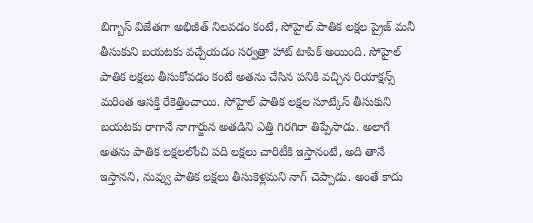బిగ్బాస్ విజేతగా అభిజీత్ నిలవడం కంటే, సోహైల్ పాతిక లక్షల ప్రైజ్ మనీ తీసుకుని బయటకు వచ్చేయడం సర్వత్రా హాట్ టాపిక్ అయింది. సోహైల్ పాతిక లక్షలు తీసుకోవడం కంటే అతను చేసిన పనికి వచ్చిన రియాక్షన్స్ మరింత ఆసక్తి రేకెత్తించాయి. సోహైల్ పాతిక లక్షల సూట్కేస్ తీసుకుని బయటకు రాగానే నాగార్జున అతడిని ఎత్తి గిరగిరా తిప్పేసాడు. అలాగే అతను పాతిక లక్షలలోంచి పది లక్షలు చారిటీకి ఇస్తానంటే, అది తానే ఇస్తానని, నువ్వు పాతిక లక్షలు తీసుకెళ్లమని నాగ్ చెప్పాడు. అంతే కాదు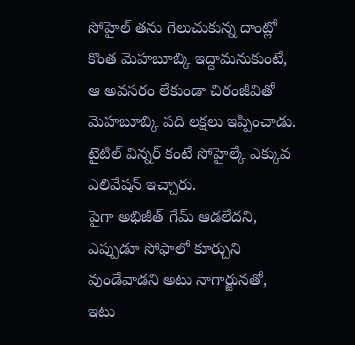సోహైల్ తను గెలుచుకున్న దాంట్లో కొంత మెహబూబ్కి ఇద్దామనుకుంటే, ఆ అవసరం లేకుండా చిరంజీవితో మెహబూబ్కి పది లక్షలు ఇప్పించాడు. టైటిల్ విన్నర్ కంటే సోహైల్కే ఎక్కువ ఎలివేషన్ ఇచ్చారు.
పైగా అభిజీత్ గేమ్ ఆడలేదని, ఎప్పుడూ సోఫాలో కూర్చుని వుండేవాడని అటు నాగార్జునతో, ఇటు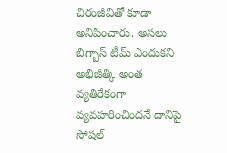చిరంజీవితో కూడా అనిపించారు. అసలు బిగ్బాస్ టీమ్ ఎందుకని అభిజీత్కి అంత వ్యతిరేకంగా వ్యవహరించిందనే దానిపై సోషల్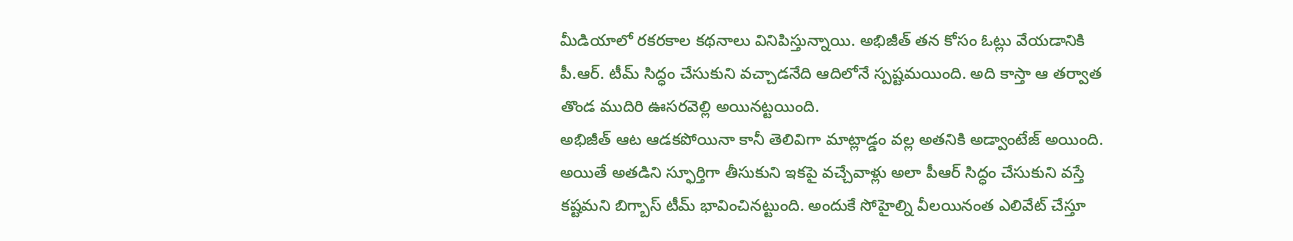మీడియాలో రకరకాల కథనాలు వినిపిస్తున్నాయి. అభిజీత్ తన కోసం ఓట్లు వేయడానికి పీ.ఆర్. టీమ్ సిద్ధం చేసుకుని వచ్చాడనేది ఆదిలోనే స్పష్టమయింది. అది కాస్తా ఆ తర్వాత తొండ ముదిరి ఊసరవెల్లి అయినట్టయింది.
అభిజీత్ ఆట ఆడకపోయినా కానీ తెలివిగా మాట్లాడ్డం వల్ల అతనికి అడ్వాంటేజ్ అయింది. అయితే అతడిని స్ఫూర్తిగా తీసుకుని ఇకపై వచ్చేవాళ్లు అలా పీఆర్ సిద్ధం చేసుకుని వస్తే కష్టమని బిగ్బాస్ టీమ్ భావించినట్టుంది. అందుకే సోహైల్ని వీలయినంత ఎలివేట్ చేస్తూ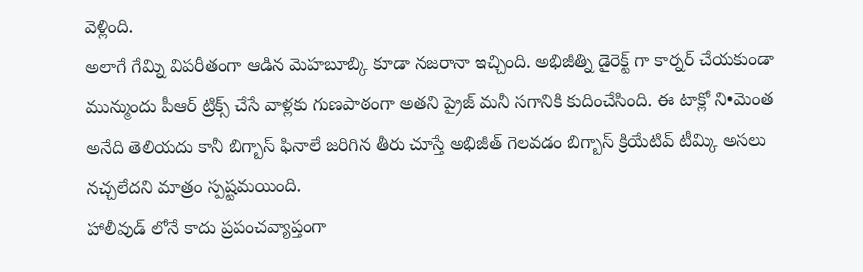వెళ్లింది.
అలాగే గేమ్ని విపరీతంగా ఆడిన మెహబూబ్కి కూడా నజరానా ఇచ్చింది. అభిజీత్ని డైరెక్ట్ గా కార్నర్ చేయకుండా మున్ముందు పీఆర్ ట్రిక్స్ చేసే వాళ్లకు గుణపాఠంగా అతని ప్రైజ్ మనీ సగానికి కుదించేసింది. ఈ టాక్లో ని•మెంత అనేది తెలియదు కానీ బిగ్బాస్ ఫినాలే జరిగిన తీరు చూస్తే అభిజీత్ గెలవడం బిగ్బాస్ క్రియేటివ్ టీమ్కి అసలు నచ్చలేదని మాత్రం స్పష్టమయింది.
హాలీవుడ్ లోనే కాదు ప్రపంచవ్యాప్తంగా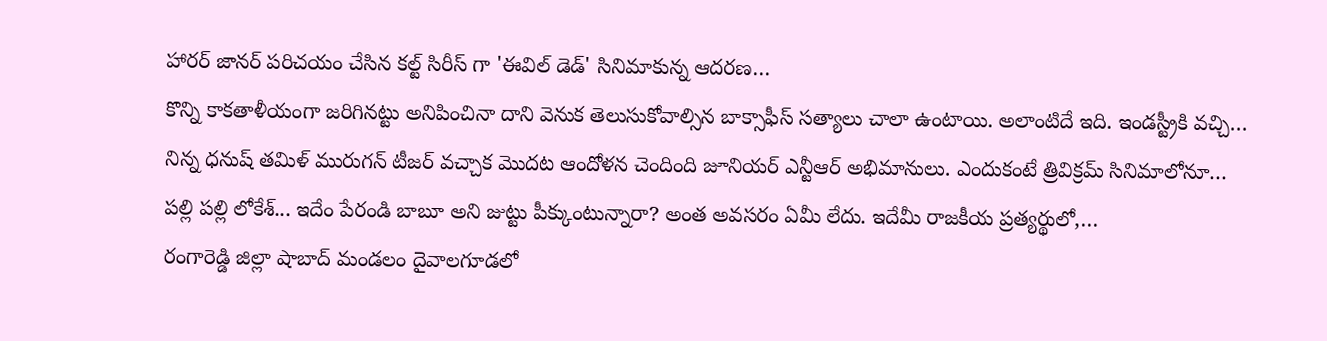హారర్ జానర్ పరిచయం చేసిన కల్ట్ సిరీస్ గా 'ఈవిల్ డెడ్' సినిమాకున్న ఆదరణ…
కొన్ని కాకతాళీయంగా జరిగినట్టు అనిపించినా దాని వెనుక తెలుసుకోవాల్సిన బాక్సాఫీస్ సత్యాలు చాలా ఉంటాయి. అలాంటిదే ఇది. ఇండస్ట్రీకి వచ్చి…
నిన్న ధనుష్ తమిళ్ మురుగన్ టీజర్ వచ్చాక మొదట ఆందోళన చెందింది జూనియర్ ఎన్టీఆర్ అభిమానులు. ఎందుకంటే త్రివిక్రమ్ సినిమాలోనూ…
పల్లి పల్లి లోకేశ్... ఇదేం పేరండి బాబూ అని జుట్టు పీక్కుంటున్నారా? అంత అవసరం ఏమీ లేదు. ఇదేమీ రాజకీయ ప్రత్యర్థులో,…
రంగారెడ్డి జిల్లా షాబాద్ మండలం దైవాలగూడలో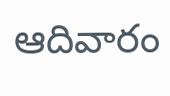ఆదివారం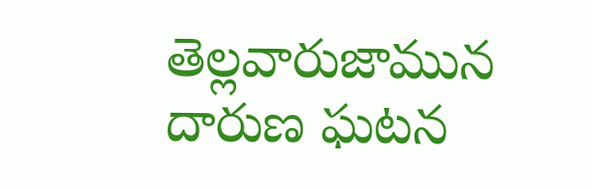తెల్లవారుజామున దారుణ ఘటన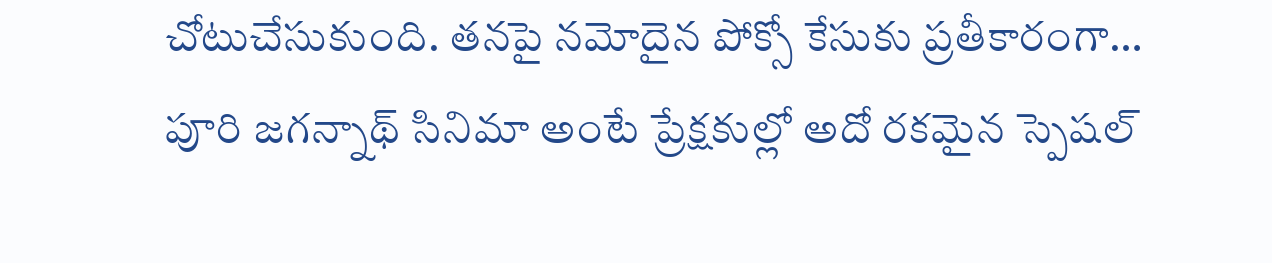చోటుచేసుకుంది. తనపై నమోదైన పోక్సో కేసుకు ప్రతీకారంగా…
పూరి జగన్నాథ్ సినిమా అంటే ప్రేక్షకుల్లో అదో రకమైన స్పెషల్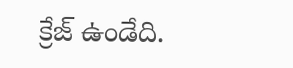క్రేజ్ ఉండేది.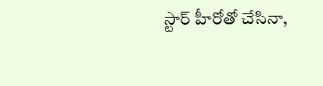స్టార్ హీరోతో చేసినా,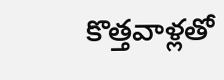కొత్తవాళ్లతో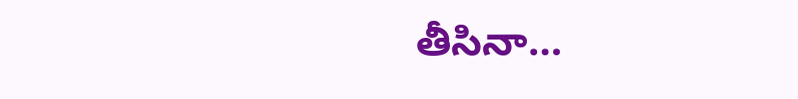తీసినా…